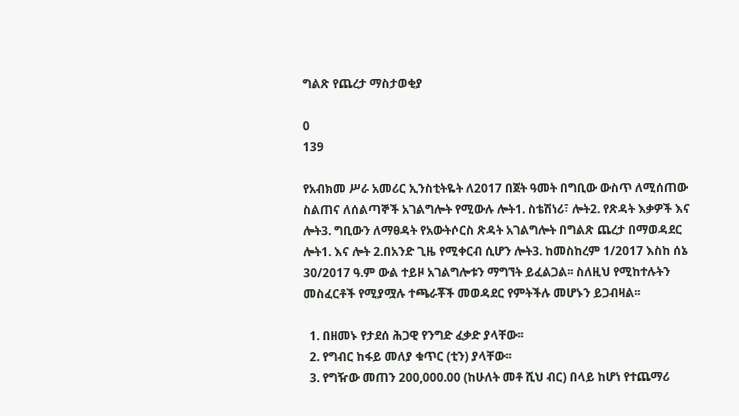ግልጽ የጨረታ ማስታወቂያ

0
139

የአብክመ ሥራ አመሪር ኢንስቲትዬት ለ2017 በጀት ዓመት በግቢው ውስጥ ለሚሰጠው ስልጠና ለሰልጣኞች አገልግሎት የሚውሉ ሎት1. ስቴሽነሪ፣ ሎት2. የጽዳት እቃዎች እና ሎት3. ግቢውን ለማፀዳት የአውትሶርስ ጽዳት አገልግሎት በግልጽ ጨረታ በማወዳደር ሎት1. እና ሎት 2.በአንድ ጊዜ የሚቀርብ ሲሆን ሎት3. ከመስከረም 1/2017 እስከ ሰኔ 30/2017 ዓ.ም ውል ተይዞ አገልግሎቱን ማግኘት ይፈልጋል፡፡ ስለዚህ የሚከተሉትን መስፈርቶች የሚያሟሉ ተጫራቾች መወዳደር የምትችሉ መሆኑን ይጋብዛል፡፡

  1. በዘመኑ የታደሰ ሕጋዊ የንግድ ፈቃድ ያላቸው፡፡
  2. የግብር ከፋይ መለያ ቁጥር (ቲን) ያላቸው፡፡
  3. የግዥው መጠን 200,000.00 (ከሁለት መቶ ሺህ ብር) በላይ ከሆነ የተጨማሪ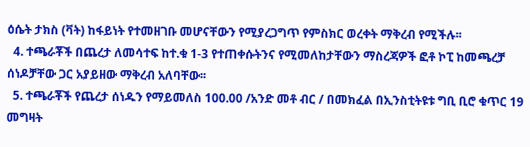ዕሴት ታክስ (ቫት) ከፋይነት የተመዘገቡ መሆናቸውን የሚያረጋግጥ የምስክር ወረቀት ማቅረብ የሚችሉ፡፡
  4. ተጫራቾች በጨረታ ለመሳተፍ ከተ.ቁ 1-3 የተጠቀሱትንና የሚመለከታቸውን ማስረጃዎች ፎቶ ኮፒ ከመጫረቻ ሰነዶቻቸው ጋር አያይዘው ማቅረብ አለባቸው፡፡
  5. ተጫራቾች የጨረታ ሰነዱን የማይመለስ 100.00 /አንድ መቶ ብር / በመክፈል በኢንስቲትዩቱ ግቢ ቢሮ ቁጥር 19 መግዛት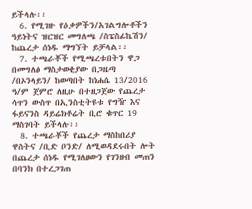ይችላሉ፡፡
  6. የሚገዙ የዕቃዎችን/አገልግሎቶችን ዓይነትና ዝርዝር መግለጫ /ስፔስፊኬሽን/ ከጨረታ ሰነዱ ማግኘት ይቻላል፡፡
  7. ተጫራቾች የሚጫረቱበትን ዋጋ በመግለፅ ማስታወቂያው በጋዜጣ /በኦንላይን/ ከወጣበት ከነሐሴ 13/2016 ዓ/ም ጀምሮ ለዚሁ በተዘጋጀው የጨረታ ሳጥን ውስጥ በኢንስቲትዩቱ የግዥ እና ፋይናንስ ዳይሬክቶሬት ቢሮ ቁጥር 19 ማስገባት ይችላሉ፡፡
  8. ተጫራቾች የጨረታ ማስከበሪያ ዋስትና /ቢድ ቦንድ/ ለሚወዳደሩበት ሎት በጨረታ ሰነዱ የሚገለፀውን የገንዘብ መጠን በባንክ በተረጋገጠ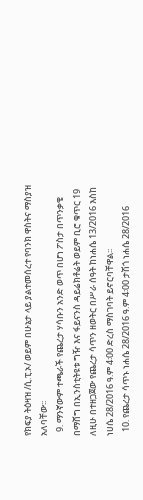የክፍያ ትዕዛዝ /ሲ.ፒ.ኦ/ ወይም በሁኔታ ላይ ያልተመሰረተ የባንክ ዋስትና ማስያዝ አለባቸው፡፡
  9. ማንኛውም ተጫራች የጨረታ ሃሳቡን አንድ ወጥ በሆነ ፖስታ በጥንቃቄ በማሸግ በኢንስቲትዩቱ ግዥ እና ፋይናንስ ዳይሬክቶሬት ወይም ቢሮ ቁጥር 19 ለዚሁ በተዘጋጀው የጨረታ ሳጥን ዘወትር በሥራ ሰዓት ከነሐሴ 13/2016 እስከ ነሀሴ 28/2016 ዓ.ም 4፡00 ድረስ ማስገባት ይኖርባቸዋል፡፡
  10. የጨረታ ሳጥኑ ነሐሴ 28/2016 ዓ.ም 4፡00 ታሽጎ ነሐሴ 28/2016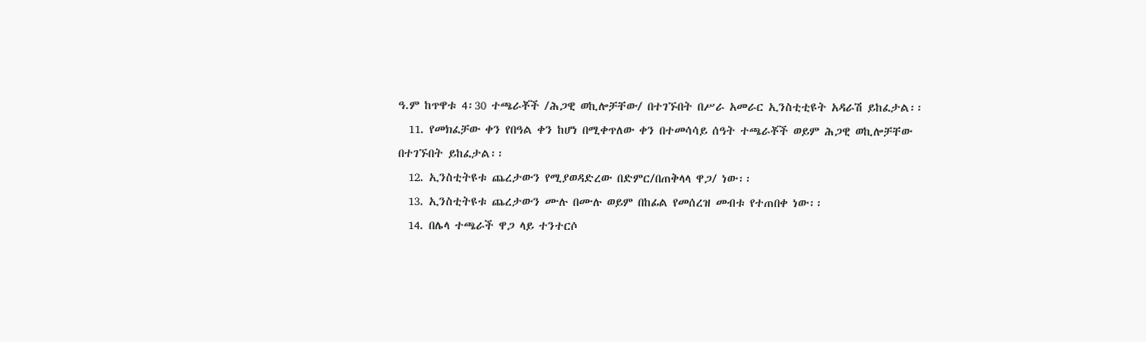ዓ.ም ከጥዋቱ 4፡30 ተጫራቾች /ሕጋዊ ወኪሎቻቸው/ በተገኙበት በሥራ አመራር ኢንስቲቲዩት አዳራሽ ይከፈታል፡፡
  11. የመክፈቻው ቀን የበዓል ቀን ከሆነ በሚቀጥለው ቀን በተመሳሳይ ሰዓት ተጫራቾች ወይም ሕጋዊ ወኪሎቻቸው በተገኙበት ይከፈታል፡፡
  12. ኢንስቲትዩቱ ጨረታውን የሚያወዳድረው በድምር/በጠቅላላ ዋጋ/ ነው፡፡
  13. ኢንስቲትዩቱ ጨረታውን ሙሉ በሙሉ ወይም በከፊል የመሰረዝ መብቱ የተጠበቀ ነው፡፡
  14. በሌላ ተጫራች ዋጋ ላይ ተንተርሶ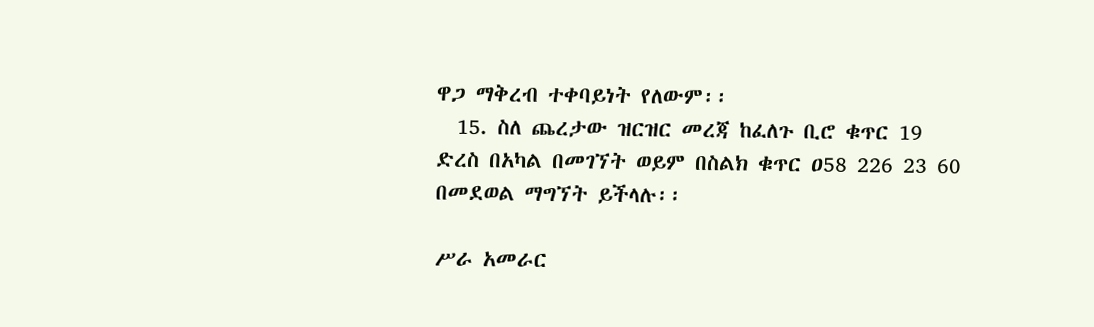ዋጋ ማቅረብ ተቀባይነት የለውም፡፡
  15. ስለ ጨረታው ዝርዝር መረጃ ከፈለጉ ቢሮ ቁጥር 19 ድረስ በአካል በመገኘት ወይም በስልክ ቁጥር ዐ58 226 23 60 በመደወል ማግኘት ይችላሉ፡፡

ሥራ አመራር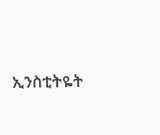ኢንስቲትዬት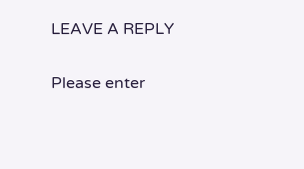LEAVE A REPLY

Please enter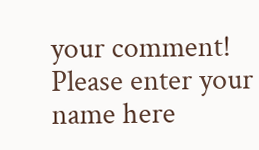your comment!
Please enter your name here